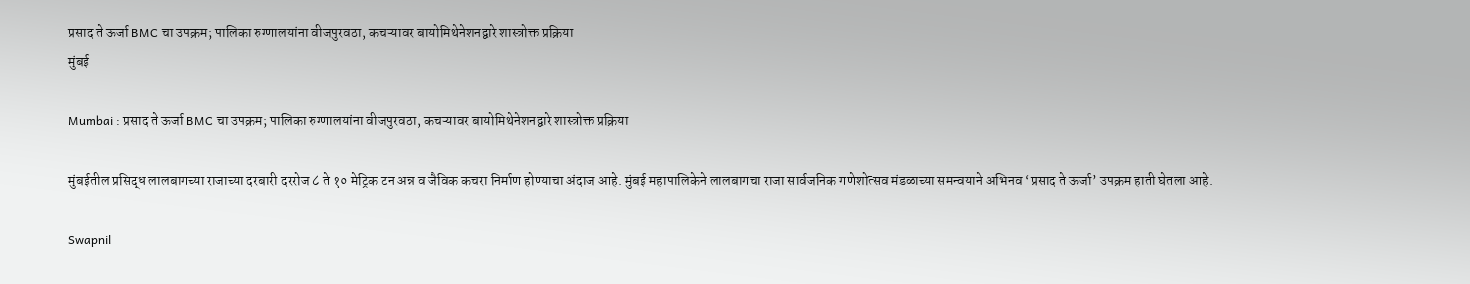प्रसाद ते ऊर्जा BMC चा उपक्रम; पालिका रुग्णालयांना वीजपुरवठा, कचऱ्यावर बायोमिथेनेशनद्वारे शास्त्रोक्त प्रक्रिया
मुंबई

Mumbai : प्रसाद ते ऊर्जा BMC चा उपक्रम; पालिका रुग्णालयांना वीजपुरवठा, कचऱ्यावर बायोमिथेनेशनद्वारे शास्त्रोक्त प्रक्रिया

मुंबईतील प्रसिद्ध लालबागच्या राजाच्या दरबारी दररोज ८ ते १० मेट्रिक टन अन्न व जैविक कचरा निर्माण होण्याचा अंदाज आहे. मुंबई महापालिकेने लालबागचा राजा सार्वजनिक गणेशोत्सव मंडळाच्या समन्वयाने अभिनव ‘प्रसाद ते ऊर्जा’ उपक्रम हाती घेतला आहे.

Swapnil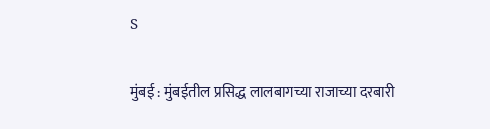S

मुंबई : मुंबईतील प्रसिद्ध लालबागच्या राजाच्या दरबारी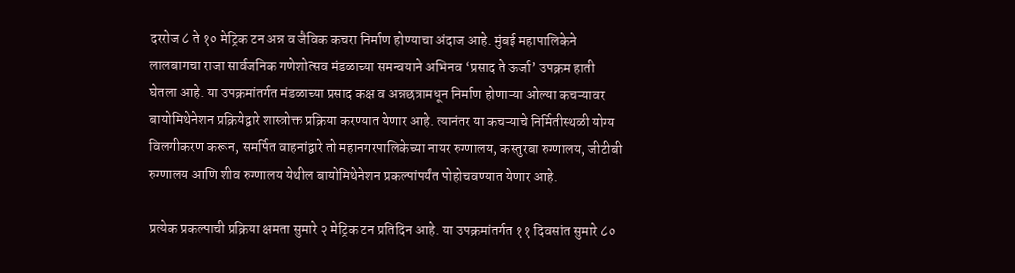दररोज ८ ते १० मेट्रिक टन अन्न व जैविक कचरा निर्माण होण्याचा अंदाज आहे. मुंबई महापालिकेने लालबागचा राजा सार्वजनिक गणेशोत्सव मंडळाच्या समन्वयाने अभिनव ‘प्रसाद ते ऊर्जा’ उपक्रम हाती घेतला आहे. या उपक्रमांतर्गत मंडळाच्या प्रसाद कक्ष व अन्नछत्रामधून निर्माण होणाऱ्या ओल्या कचऱ्यावर बायोमिथेनेशन प्रक्रियेद्वारे शास्त्रोक्त प्रक्रिया करण्यात येणार आहे. त्यानंतर या कचऱ्याचे निर्मितीस्थळी योग्य विलगीकरण करून, समर्पित वाहनांद्वारे तो महानगरपालिकेच्या नायर रुग्णालय, कस्तुरबा रुग्णालय, जीटीबी रुग्णालय आणि शीव रुग्णालय येथील बायोमिथेनेशन प्रकल्पांपर्यंत पोहोचवण्यात येणार आहे.

प्रत्येक प्रकल्पाची प्रक्रिया क्षमता सुमारे २ मेट्रिक टन प्रतिदिन आहे. या उपक्रमांतर्गत ११ दिवसांत सुमारे ८०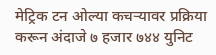मेट्रिक टन ओल्या कचऱ्यावर प्रक्रिया करून अंदाजे ७ हजार ७४४ युनिट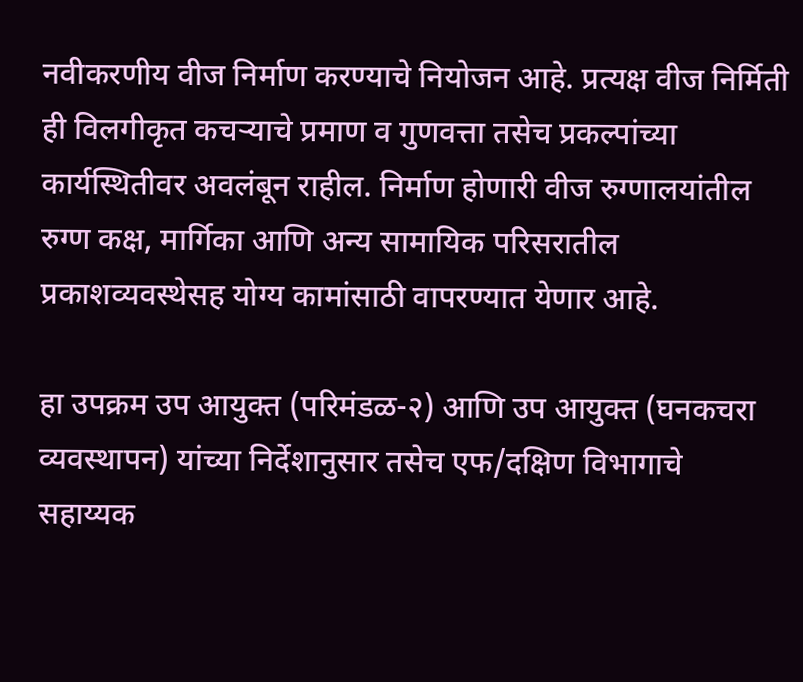नवीकरणीय वीज निर्माण करण्याचे नियोजन आहे. प्रत्यक्ष वीज निर्मिती ही विलगीकृत कचऱ्याचे प्रमाण व गुणवत्ता तसेच प्रकल्पांच्या कार्यस्थितीवर अवलंबून राहील. निर्माण होणारी वीज रुग्णालयांतील रुग्ण कक्ष, मार्गिका आणि अन्य सामायिक परिसरातील प्रकाशव्यवस्थेसह योग्य कामांसाठी वापरण्यात येणार आहे.

हा उपक्रम उप आयुक्त (परिमंडळ-२) आणि उप आयुक्त (घनकचरा व्यवस्थापन) यांच्या निर्देशानुसार तसेच एफ/दक्षिण विभागाचे सहाय्यक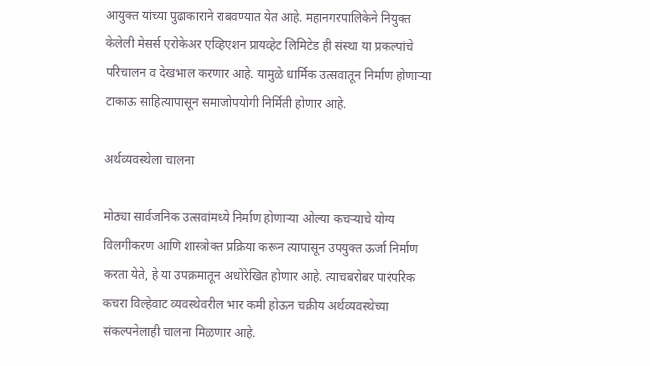आयुक्त यांच्या पुढाकाराने राबवण्यात येत आहे. महानगरपालिकेने नियुक्त केलेली मेसर्स एरोकेअर एव्हिएशन प्रायव्हेट लिमिटेड ही संस्था या प्रकल्पांचे परिचालन व देखभाल करणार आहे. यामुळे धार्मिक उत्सवातून निर्माण होणाऱ्या टाकाऊ साहित्यापासून समाजोपयोगी निर्मिती होणार आहे.

अर्थव्यवस्थेला चालना

मोठ्या सार्वजनिक उत्सवांमध्ये निर्माण होणाऱ्या ओल्या कचऱ्याचे योग्य विलगीकरण आणि शास्त्रोक्त प्रक्रिया करून त्यापासून उपयुक्त ऊर्जा निर्माण करता येते, हे या उपक्रमातून अधोरेखित होणार आहे. त्याचबरोबर पारंपरिक कचरा विल्हेवाट व्यवस्थेवरील भार कमी होऊन चक्रीय अर्थव्यवस्थेच्या संकल्पनेलाही चालना मिळणार आहे.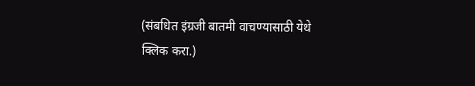(संबधित इंग्रजी बातमी वाचण्यासाठी येथे क्लिक करा.)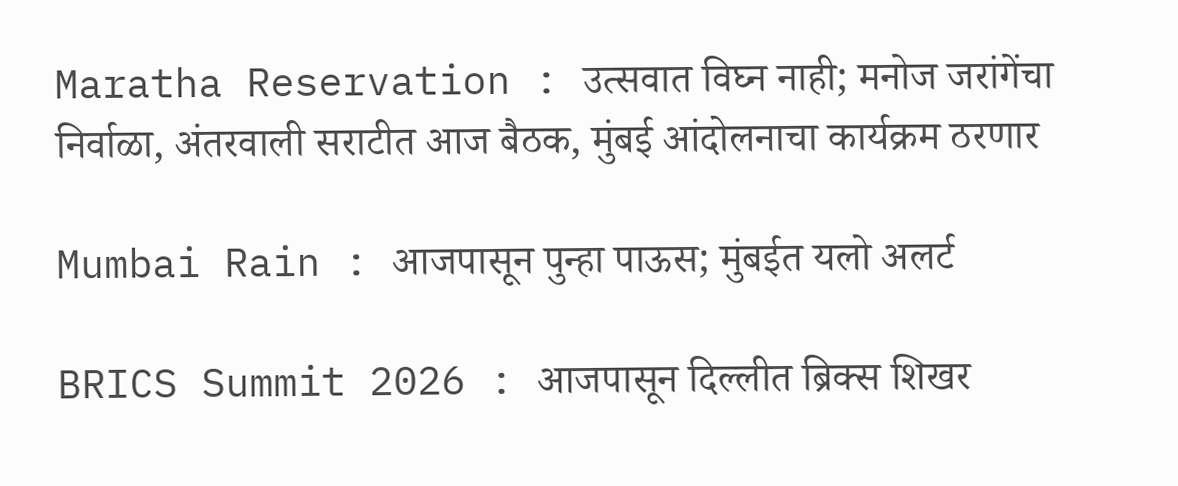Maratha Reservation : उत्सवात विघ्न नाही; मनोज जरांगेंचा निर्वाळा, अंतरवाली सराटीत आज बैठक, मुंबई आंदोलनाचा कार्यक्रम ठरणार

Mumbai Rain : आजपासून पुन्हा पाऊस; मुंबईत यलो अलर्ट

BRICS Summit 2026 : आजपासून दिल्लीत ब्रिक्स शिखर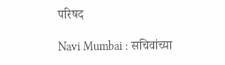परिषद

Navi Mumbai : सचिवांच्या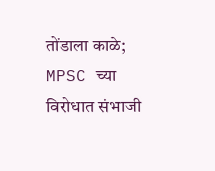तोंडाला काळे; MPSC च्या विरोधात संभाजी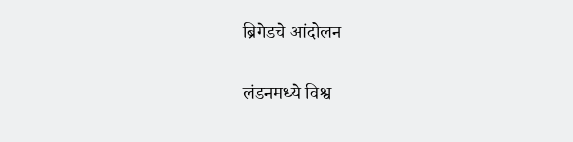ब्रिगेडचे आंदोलन

लंडनमध्ये विश्व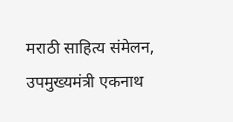मराठी साहित्य संमेलन, उपमुख्यमंत्री एकनाथ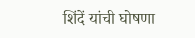शिंदें यांची घोषणा